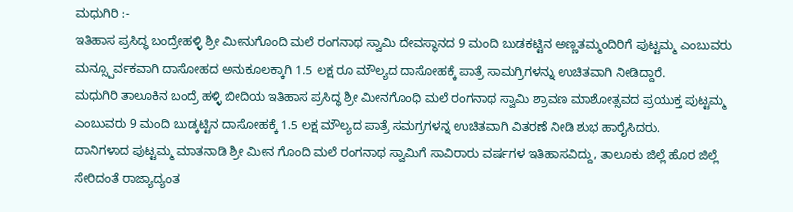ಮಧುಗಿರಿ :-
ಇತಿಹಾಸ ಪ್ರಸಿದ್ಧ ಬಂದ್ರೇಹಳ್ಳಿ ಶ್ರೀ ಮೀನುಗೊಂದಿ ಮಲೆ ರಂಗನಾಥ ಸ್ವಾಮಿ ದೇವಸ್ಥಾನದ 9 ಮಂದಿ ಬುಡಕಟ್ಟಿನ ಅಣ್ಣತಮ್ಮಂದಿರಿಗೆ ಪುಟ್ಟಮ್ಮ ಎಂಬುವರು ಮನ್ಸ್ಪೂರ್ವಕವಾಗಿ ದಾಸೋಹದ ಅನುಕೂಲಕ್ಕಾಗಿ 1.5 ಲಕ್ಷ ರೂ ಮೌಲ್ಯದ ದಾಸೋಹಕ್ಕೆ ಪಾತ್ರೆ ಸಾಮಗ್ರಿಗಳನ್ನು ಉಚಿತವಾಗಿ ನೀಡಿದ್ದಾರೆ.
ಮಧುಗಿರಿ ತಾಲೂಕಿನ ಬಂದ್ರೆ ಹಳ್ಳಿ ಬೀದಿಯ ಇತಿಹಾಸ ಪ್ರಸಿದ್ಧ ಶ್ರೀ ಮೀನಗೊಂಧಿ ಮಲೆ ರಂಗನಾಥ ಸ್ವಾಮಿ ಶ್ರಾವಣ ಮಾಶೋತ್ಸವದ ಪ್ರಯುಕ್ತ ಪುಟ್ಟಮ್ಮ ಎಂಬುವರು 9 ಮಂದಿ ಬುಡ್ಕಟ್ಟಿನ ದಾಸೋಹಕ್ಕೆ 1.5 ಲಕ್ಷ ಮೌಲ್ಯದ ಪಾತ್ರೆ ಸಮಗ್ರಗಳನ್ನ ಉಚಿತವಾಗಿ ವಿತರಣೆ ನೀಡಿ ಶುಭ ಹಾರೈಸಿದರು.
ದಾನಿಗಳಾದ ಪುಟ್ಟಮ್ಮ ಮಾತನಾಡಿ ಶ್ರೀ ಮೀನ ಗೊಂದಿ ಮಲೆ ರಂಗನಾಥ ಸ್ವಾಮಿಗೆ ಸಾವಿರಾರು ವರ್ಷಗಳ ಇತಿಹಾಸವಿದ್ದು, ತಾಲೂಕು ಜಿಲ್ಲೆ ಹೊರ ಜಿಲ್ಲೆ ಸೇರಿದಂತೆ ರಾಜ್ಯಾದ್ಯಂತ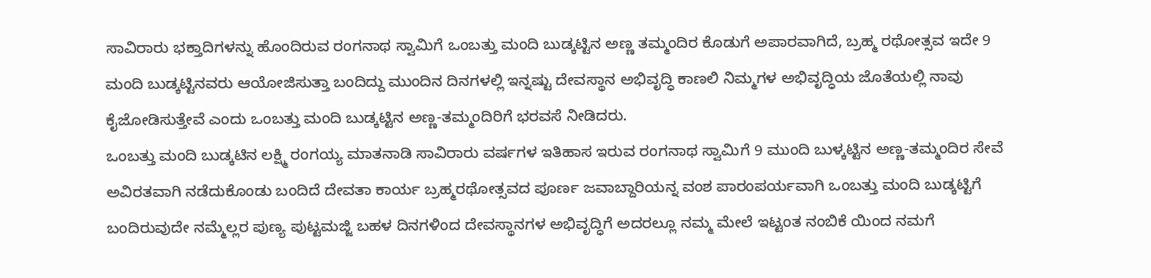ಸಾವಿರಾರು ಭಕ್ತಾದಿಗಳನ್ನು ಹೊಂದಿರುವ ರಂಗನಾಥ ಸ್ವಾಮಿಗೆ ಒಂಬತ್ತು ಮಂದಿ ಬುಡ್ಕಟ್ಟಿನ ಅಣ್ಣ ತಮ್ಮಂದಿರ ಕೊಡುಗೆ ಅಪಾರವಾಗಿದೆ, ಬ್ರಹ್ಮ ರಥೋತ್ಸವ ಇದೇ 9 ಮಂದಿ ಬುಡ್ಕಟ್ಟಿನವರು ಆಯೋಜಿಸುತ್ತಾ ಬಂದಿದ್ದು ಮುಂದಿನ ದಿನಗಳಲ್ಲಿ ಇನ್ನಷ್ಟು ದೇವಸ್ಥಾನ ಅಭಿವೃದ್ಧಿ ಕಾಣಲಿ ನಿಮ್ಮಗಳ ಅಭಿವೃದ್ಧಿಯ ಜೊತೆಯಲ್ಲಿ ನಾವು ಕೈಜೋಡಿಸುತ್ತೇವೆ ಎಂದು ಒಂಬತ್ತು ಮಂದಿ ಬುಡ್ಕಟ್ಟಿನ ಅಣ್ಣ-ತಮ್ಮಂದಿರಿಗೆ ಭರವಸೆ ನೀಡಿದರು.
ಒಂಬತ್ತು ಮಂದಿ ಬುಡ್ಕಟಿನ ಲಕ್ಷ್ಮಿ ರಂಗಯ್ಯ ಮಾತನಾಡಿ ಸಾವಿರಾರು ವರ್ಷಗಳ ಇತಿಹಾಸ ಇರುವ ರಂಗನಾಥ ಸ್ವಾಮಿಗೆ 9 ಮುಂದಿ ಬುಳ್ಕಟ್ಟಿನ ಅಣ್ಣ-ತಮ್ಮಂದಿರ ಸೇವೆ ಅವಿರತವಾಗಿ ನಡೆದುಕೊಂಡು ಬಂದಿದೆ ದೇವತಾ ಕಾರ್ಯ ಬ್ರಹ್ಮರಥೋತ್ಸವದ ಪೂರ್ಣ ಜವಾಬ್ದಾರಿಯನ್ನ ವಂಶ ಪಾರಂಪರ್ಯವಾಗಿ ಒಂಬತ್ತು ಮಂದಿ ಬುಡ್ಕಟ್ಟಿಗೆ ಬಂದಿರುವುದೇ ನಮ್ಮೆಲ್ಲರ ಪುಣ್ಯ ಪುಟ್ಟಮಜ್ಜಿ ಬಹಳ ದಿನಗಳಿಂದ ದೇವಸ್ಥಾನಗಳ ಅಭಿವೃದ್ಧಿಗೆ ಅದರಲ್ಲೂ ನಮ್ಮ ಮೇಲೆ ಇಟ್ಟಂತ ನಂಬಿಕೆ ಯಿಂದ ನಮಗೆ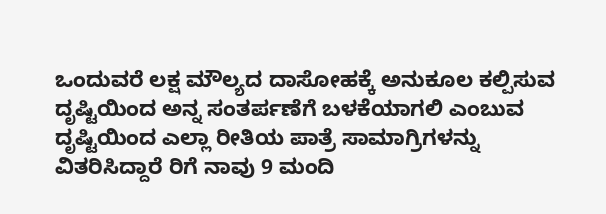ಒಂದುವರೆ ಲಕ್ಷ ಮೌಲ್ಯದ ದಾಸೋಹಕ್ಕೆ ಅನುಕೂಲ ಕಲ್ಪಿಸುವ ದೃಷ್ಟಿಯಿಂದ ಅನ್ನ ಸಂತರ್ಪಣೆಗೆ ಬಳಕೆಯಾಗಲಿ ಎಂಬುವ ದೃಷ್ಟಿಯಿಂದ ಎಲ್ಲಾ ರೀತಿಯ ಪಾತ್ರೆ ಸಾಮಾಗ್ರಿಗಳನ್ನು ವಿತರಿಸಿದ್ದಾರೆ ರಿಗೆ ನಾವು 9 ಮಂದಿ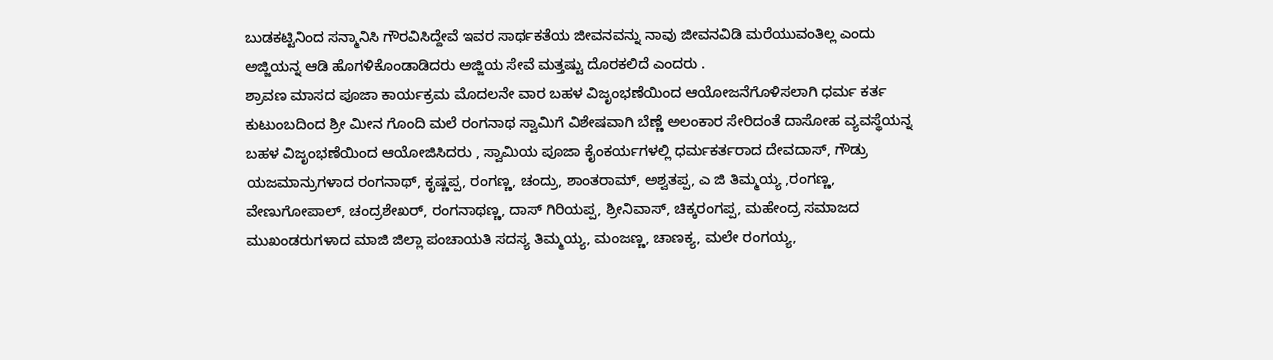ಬುಡಕಟ್ಟಿನಿಂದ ಸನ್ಮಾನಿಸಿ ಗೌರವಿಸಿದ್ದೇವೆ ಇವರ ಸಾರ್ಥಕತೆಯ ಜೀವನವನ್ನು ನಾವು ಜೀವನವಿಡಿ ಮರೆಯುವಂತಿಲ್ಲ ಎಂದು ಅಜ್ಜಿಯನ್ನ ಆಡಿ ಹೊಗಳಿಕೊಂಡಾಡಿದರು ಅಜ್ಜಿಯ ಸೇವೆ ಮತ್ತಷ್ಟು ದೊರಕಲಿದೆ ಎಂದರು .
ಶ್ರಾವಣ ಮಾಸದ ಪೂಜಾ ಕಾರ್ಯಕ್ರಮ ಮೊದಲನೇ ವಾರ ಬಹಳ ವಿಜೃಂಭಣೆಯಿಂದ ಆಯೋಜನೆಗೊಳಿಸಲಾಗಿ ಧರ್ಮ ಕರ್ತ ಕುಟುಂಬದಿಂದ ಶ್ರೀ ಮೀನ ಗೊಂದಿ ಮಲೆ ರಂಗನಾಥ ಸ್ವಾಮಿಗೆ ವಿಶೇಷವಾಗಿ ಬೆಣ್ಣೆ ಅಲಂಕಾರ ಸೇರಿದಂತೆ ದಾಸೋಹ ವ್ಯವಸ್ಥೆಯನ್ನ ಬಹಳ ವಿಜೃಂಭಣೆಯಿಂದ ಆಯೋಜಿಸಿದರು , ಸ್ವಾಮಿಯ ಪೂಜಾ ಕೈಂಕರ್ಯಗಳಲ್ಲಿ ಧರ್ಮಕರ್ತರಾದ ದೇವದಾಸ್, ಗೌಡ್ರು ಯಜಮಾನ್ರುಗಳಾದ ರಂಗನಾಥ್, ಕೃಷ್ಣಪ್ಪ, ರಂಗಣ್ಣ, ಚಂದ್ರು, ಶಾಂತರಾಮ್, ಅಶ್ವತಪ್ಪ, ಎ ಜಿ ತಿಮ್ಮಯ್ಯ ,ರಂಗಣ್ಣ, ವೇಣುಗೋಪಾಲ್, ಚಂದ್ರಶೇಖರ್, ರಂಗನಾಥಣ್ಣ, ದಾಸ್ ಗಿರಿಯಪ್ಪ, ಶ್ರೀನಿವಾಸ್, ಚಿಕ್ಕರಂಗಪ್ಪ, ಮಹೇಂದ್ರ ಸಮಾಜದ ಮುಖಂಡರುಗಳಾದ ಮಾಜಿ ಜಿಲ್ಲಾ ಪಂಚಾಯತಿ ಸದಸ್ಯ ತಿಮ್ಮಯ್ಯ, ಮಂಜಣ್ಣ, ಚಾಣಕ್ಯ, ಮಲೇ ರಂಗಯ್ಯ,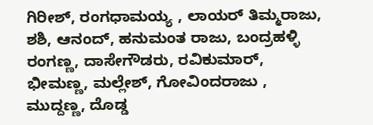ಗಿರೀಶ್, ರಂಗಧಾಮಯ್ಯ , ಲಾಯರ್ ತಿಮ್ಮರಾಜು, ಶಶಿ, ಆನಂದ್, ಹನುಮಂತ ರಾಜು, ಬಂದ್ರಹಳ್ಳಿ ರಂಗಣ್ಣ, ದಾಸೇಗೌಡರು, ರವಿಕುಮಾರ್, ಭೀಮಣ್ಣ, ಮಲ್ಲೇಶ್, ಗೋವಿಂದರಾಜು , ಮುದ್ದಣ್ಣ, ದೊಡ್ಡ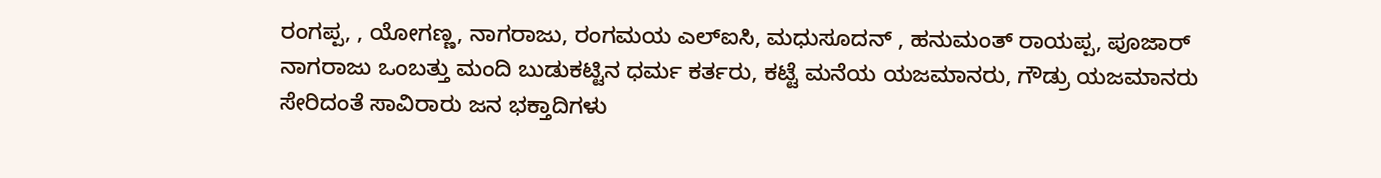ರಂಗಪ್ಪ, , ಯೋಗಣ್ಣ, ನಾಗರಾಜು, ರಂಗಮಯ ಎಲ್ಐಸಿ, ಮಧುಸೂದನ್ , ಹನುಮಂತ್ ರಾಯಪ್ಪ, ಪೂಜಾರ್ ನಾಗರಾಜು ಒಂಬತ್ತು ಮಂದಿ ಬುಡುಕಟ್ಟಿನ ಧರ್ಮ ಕರ್ತರು, ಕಟ್ಟೆ ಮನೆಯ ಯಜಮಾನರು, ಗೌಡ್ರು ಯಜಮಾನರು ಸೇರಿದಂತೆ ಸಾವಿರಾರು ಜನ ಭಕ್ತಾದಿಗಳು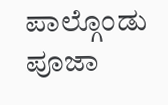ಪಾಲ್ಗೊಂಡು ಪೂಜಾ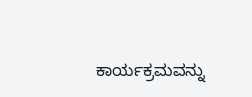ಕಾರ್ಯಕ್ರಮವನ್ನು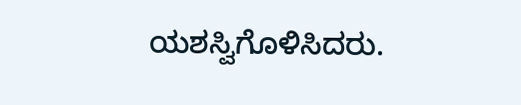ಯಶಸ್ವಿಗೊಳಿಸಿದರು.